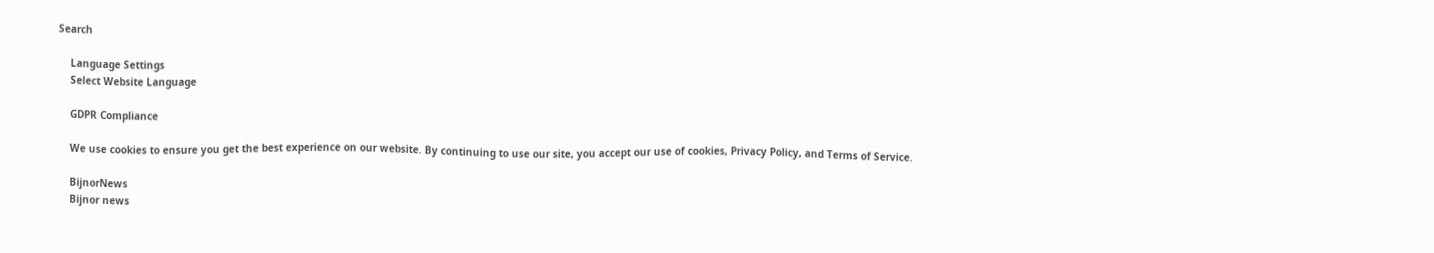Search

    Language Settings
    Select Website Language

    GDPR Compliance

    We use cookies to ensure you get the best experience on our website. By continuing to use our site, you accept our use of cookies, Privacy Policy, and Terms of Service.

    BijnorNews
    Bijnor news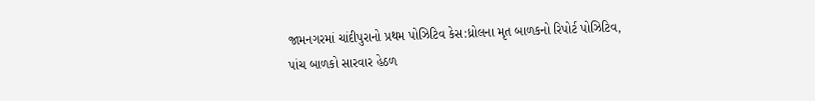જામનગરમાં ચાંદીપુરાનો પ્રથમ પોઝિટિવ કેસ:ધ્રોલના મૃત બાળકનો રિપોર્ટ પોઝિટિવ, પાંચ બાળકો સારવાર હેઠળ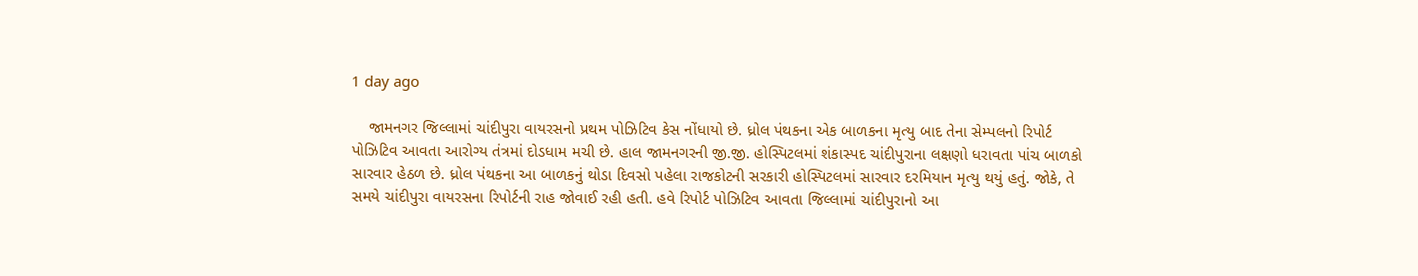1 day ago

    જામનગર જિલ્લામાં ચાંદીપુરા વાયરસનો પ્રથમ પોઝિટિવ કેસ નોંધાયો છે. ધ્રોલ પંથકના એક બાળકના મૃત્યુ બાદ તેના સેમ્પલનો રિપોર્ટ પોઝિટિવ આવતા આરોગ્ય તંત્રમાં દોડધામ મચી છે. હાલ જામનગરની જી.જી. હોસ્પિટલમાં શંકાસ્પદ ચાંદીપુરાના લક્ષણો ધરાવતા પાંચ બાળકો સારવાર હેઠળ છે. ધ્રોલ પંથકના આ બાળકનું થોડા દિવસો પહેલા રાજકોટની સરકારી હોસ્પિટલમાં સારવાર દરમિયાન મૃત્યુ થયું હતું. જોકે, તે સમયે ચાંદીપુરા વાયરસના રિપોર્ટની રાહ જોવાઈ રહી હતી. હવે રિપોર્ટ પોઝિટિવ આવતા જિલ્લામાં ચાંદીપુરાનો આ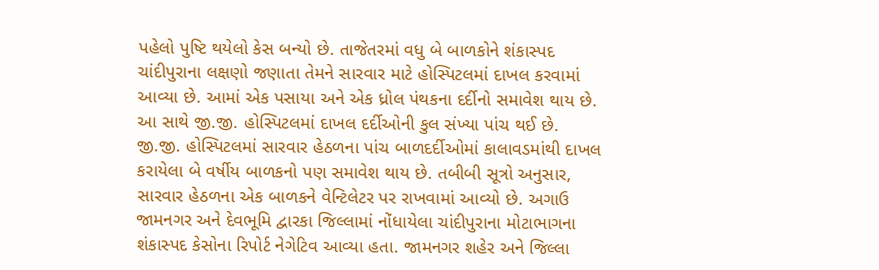પહેલો પુષ્ટિ થયેલો કેસ બન્યો છે. તાજેતરમાં વધુ બે બાળકોને શંકાસ્પદ ચાંદીપુરાના લક્ષણો જણાતા તેમને સારવાર માટે હોસ્પિટલમાં દાખલ કરવામાં આવ્યા છે. આમાં એક પસાયા અને એક ધ્રોલ પંથકના દર્દીનો સમાવેશ થાય છે. આ સાથે જી.જી. હોસ્પિટલમાં દાખલ દર્દીઓની કુલ સંખ્યા પાંચ થઈ છે. જી.જી. હોસ્પિટલમાં સારવાર હેઠળના પાંચ બાળદર્દીઓમાં કાલાવડમાંથી દાખલ કરાયેલા બે વર્ષીય બાળકનો પણ સમાવેશ થાય છે. તબીબી સૂત્રો અનુસાર, સારવાર હેઠળના એક બાળકને વેન્ટિલેટર પર રાખવામાં આવ્યો છે. અગાઉ જામનગર અને દેવભૂમિ દ્વારકા જિલ્લામાં નોંધાયેલા ચાંદીપુરાના મોટાભાગના શંકાસ્પદ કેસોના રિપોર્ટ નેગેટિવ આવ્યા હતા. જામનગર શહેર અને જિલ્લા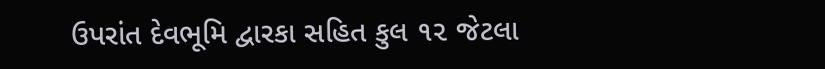ઉપરાંત દેવભૂમિ દ્વારકા સહિત કુલ ૧૨ જેટલા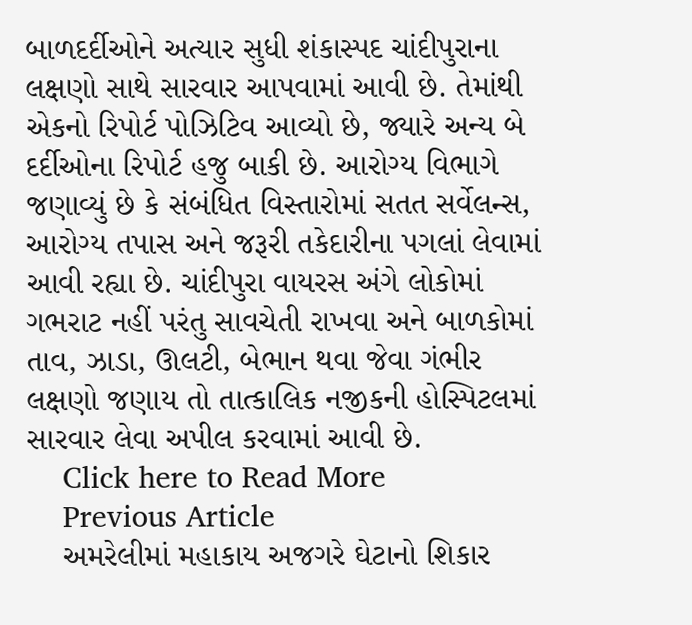બાળદર્દીઓને અત્યાર સુધી શંકાસ્પદ ચાંદીપુરાના લક્ષણો સાથે સારવાર આપવામાં આવી છે. તેમાંથી એકનો રિપોર્ટ પોઝિટિવ આવ્યો છે, જ્યારે અન્ય બે દર્દીઓના રિપોર્ટ હજુ બાકી છે. આરોગ્ય વિભાગે જણાવ્યું છે કે સંબંધિત વિસ્તારોમાં સતત સર્વેલન્સ, આરોગ્ય તપાસ અને જરૂરી તકેદારીના પગલાં લેવામાં આવી રહ્યા છે. ચાંદીપુરા વાયરસ અંગે લોકોમાં ગભરાટ નહીં પરંતુ સાવચેતી રાખવા અને બાળકોમાં તાવ, ઝાડા, ઊલટી, બેભાન થવા જેવા ગંભીર લક્ષણો જણાય તો તાત્કાલિક નજીકની હોસ્પિટલમાં સારવાર લેવા અપીલ કરવામાં આવી છે.
    Click here to Read More
    Previous Article
    અમરેલીમાં મહાકાય અજગરે ઘેટાનો શિકાર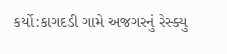કર્યો:કાગદડી ગામે અજગરનું રેસ્ક્યુ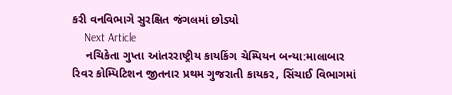કરી વનવિભાગે સુરક્ષિત જંગલમાં છોડ્યો
    Next Article
    નચિકેતા ગુપ્તા આંતરરાષ્ટ્રીય કાયકિંગ ચેમ્પિયન બન્યા:માલાબાર રિવર કોમ્પિટિશન જીતનાર પ્રથમ ગુજરાતી કાયકર, સિંચાઈ વિભાગમાં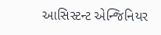આસિસ્ટન્ટ એન્જિનિયર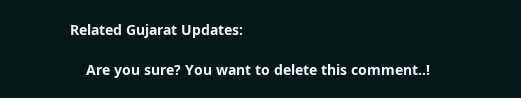Related Gujarat Updates:

    Are you sure? You want to delete this comment..!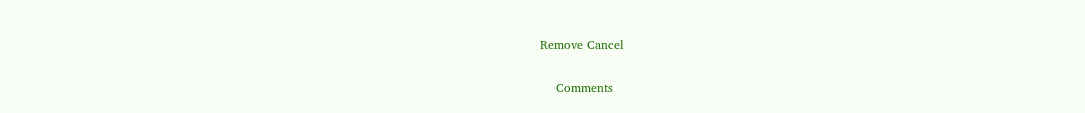Remove Cancel

    Comments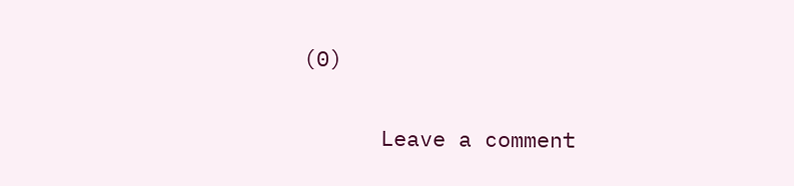(0)

      Leave a comment